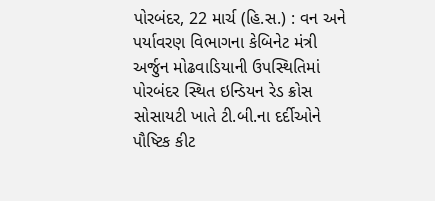પોરબંદર, 22 માર્ચ (હિ.સ.) : વન અને પર્યાવરણ વિભાગના કેબિનેટ મંત્રી અર્જુન મોઢવાડિયાની ઉપસ્થિતિમાં પોરબંદર સ્થિત ઇન્ડિયન રેડ ક્રોસ સોસાયટી ખાતે ટી.બી.ના દર્દીઓને પૌષ્ટિક કીટ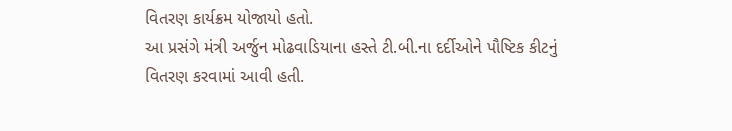વિતરણ કાર્યક્રમ યોજાયો હતો.
આ પ્રસંગે મંત્રી અર્જુન મોઢવાડિયાના હસ્તે ટી.બી.ના દર્દીઓને પૌષ્ટિક કીટનું વિતરણ કરવામાં આવી હતી.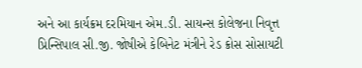અને આ કાર્યક્રમ દરમિયાન એમ.ડી. સાયન્સ કોલેજના નિવૃત્ત પ્રિન્સિપાલ સી.જી. જોષીએ કેબિનેટ મંત્રીને રેડ ક્રોસ સોસાયટી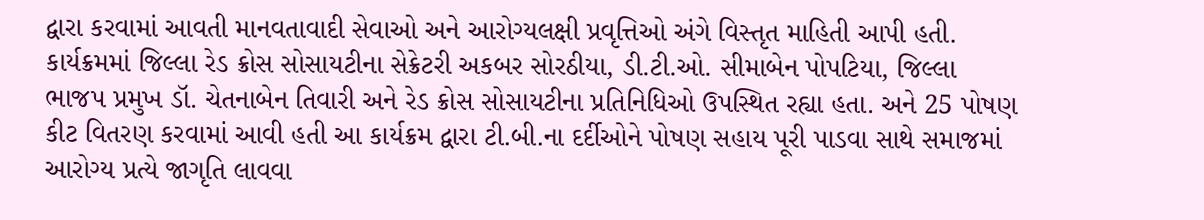દ્વારા કરવામાં આવતી માનવતાવાદી સેવાઓ અને આરોગ્યલક્ષી પ્રવૃત્તિઓ અંગે વિસ્તૃત માહિતી આપી હતી.
કાર્યક્રમમાં જિલ્લા રેડ ક્રોસ સોસાયટીના સેક્રેટરી અકબર સોરઠીયા, ડી.ટી.ઓ. સીમાબેન પોપટિયા, જિલ્લા ભાજપ પ્રમુખ ડૉ. ચેતનાબેન તિવારી અને રેડ ક્રોસ સોસાયટીના પ્રતિનિધિઓ ઉપસ્થિત રહ્યા હતા. અને 25 પોષણ કીટ વિતરણ કરવામાં આવી હતી આ કાર્યક્રમ દ્વારા ટી.બી.ના દર્દીઓને પોષણ સહાય પૂરી પાડવા સાથે સમાજમાં આરોગ્ય પ્રત્યે જાગૃતિ લાવવા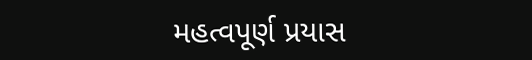મહત્વપૂર્ણ પ્રયાસ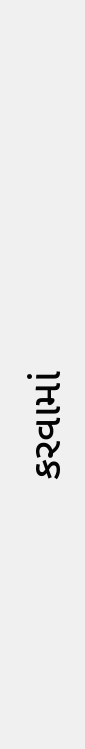કરવામાં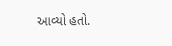આવ્યો હતો.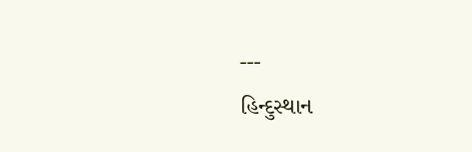---
હિન્દુસ્થાન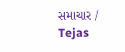સમાચાર / Tejas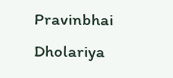Pravinbhai Dholariya